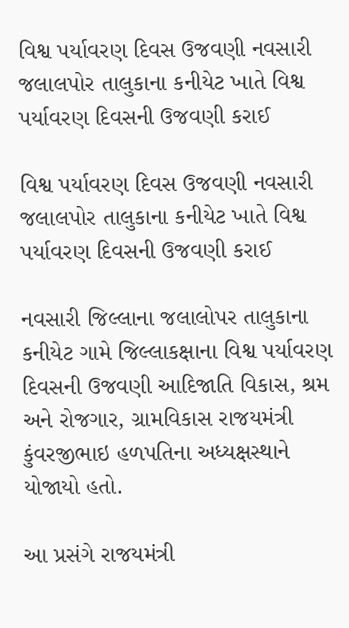વિશ્વ પર્યાવરણ દિવસ ઉજવણી નવસારી જલાલપોર તાલુકાના કનીયેટ ખાતે વિશ્વ પર્યાવરણ દિવસની ઉજવણી કરાઈ

વિશ્વ પર્યાવરણ દિવસ ઉજવણી નવસારી જલાલપોર તાલુકાના કનીયેટ ખાતે વિશ્વ પર્યાવરણ દિવસની ઉજવણી કરાઈ

નવસારી જિલ્લાના જલાલોપર તાલુકાના કનીયેટ ગામે જિલ્લાકક્ષાના વિશ્વ પર્યાવરણ દિવસની ઉજવણી આદિજાતિ વિકાસ, શ્રમ અને રોજગાર, ગ્રામવિકાસ રાજયમંત્રી કુંવરજીભાઇ હળપતિના અધ્યક્ષસ્થાને યોજાયો હતો.

આ પ્રસંગે રાજયમંત્રી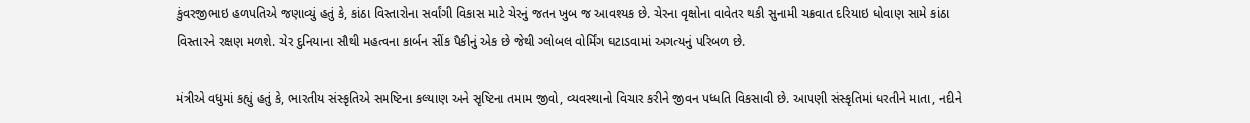કુંવરજીભાઇ હળપતિએ જણાવ્યું હતું કે, કાંઠા વિસ્તારોના સર્વાંગી વિકાસ માટે ચેરનું જતન ખુબ જ આવશ્યક છે. ચેરના વૃક્ષોના વાવેતર થકી સુનામી ચક્રવાત દરિયાઇ ધોવાણ સામે કાંઠા વિસ્તારને રક્ષણ મળશે. ચેર દુનિયાના સૌથી મહત્વના કાર્બન સીંક પૈકીનું એક છે જેથી ગ્લોબલ વોર્મિંગ ઘટાડવામાં અગત્યનું પરિબળ છે.

મંત્રીએ વધુમાં કહ્યું હતું કે, ભારતીય સંસ્કૃતિએ સમષ્ટિના કલ્યાણ અને સૃષ્ટિના તમામ જીવો, વ્યવસ્થાનો વિચાર કરીને જીવન પધ્ધતિ વિકસાવી છે. આપણી સંસ્કૃતિમાં ધરતીને માતા, નદીને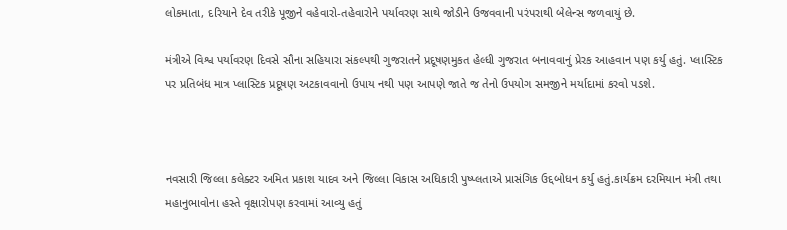લોકમાતા, દરિયાને દેવ તરીકે પૂજીને વહેવારો-તહેવારોને પર્યાવરણ સાથે જોડીને ઉજવવાની પરંપરાથી બેલેન્સ જળવાયું છે.

મંત્રીએ વિશ્વ પર્યાવરણ દિવસે સૌના સહિયારા સંકલ્પથી ગુજરાતને પ્રદૂષણમુકત હેલ્ધી ગુજરાત બનાવવાનું પ્રેરક આહવાન પણ કર્યુ હતું. પ્લાસ્ટિક પર પ્રતિબંધ માત્ર પ્લાસ્ટિક પ્રદૂષણ અટકાવવાનો ઉપાય નથી પણ આપણે જાતે જ તેનો ઉપયોગ સમજીને મર્યાદામાં કરવો પડશે.



નવસારી જિલ્લા કલેક્ટર અમિત પ્રકાશ યાદવ અને જિલ્લા વિકાસ અધિકારી પુષ્પ્લતાએ પ્રાસંગિક ઉદ્દબોધન કર્યુ હતું.કાર્યક્રમ દરમિયાન મંત્રી તથા મહાનુભાવોના હસ્તે વૃક્ષારોપણ કરવામાં આવ્યુ હતું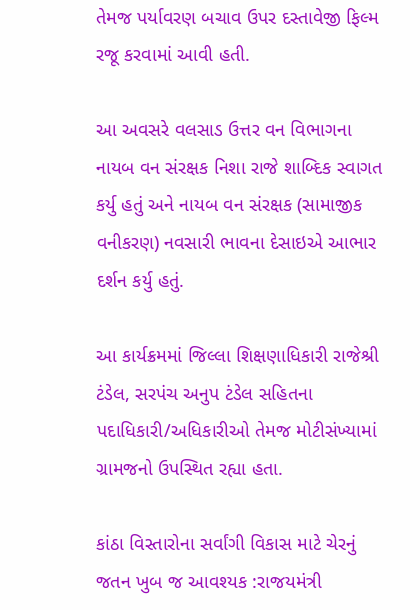તેમજ પર્યાવરણ બચાવ ઉપર દસ્તાવેજી ફિલ્મ રજૂ કરવામાં આવી હતી.

આ અવસરે વલસાડ ઉત્તર વન વિભાગના નાયબ વન સંરક્ષક નિશા રાજે શાબ્દિક સ્વાગત કર્યુ હતું અને નાયબ વન સંરક્ષક (સામાજીક વનીકરણ) નવસારી ભાવના દેસાઇએ આભાર દર્શન કર્યુ હતું.

આ કાર્યક્રમમાં જિલ્લા શિક્ષણાધિકારી રાજેશ્રી ટંડેલ, સરપંચ અનુપ ટંડેલ સહિતના પદાધિકારી/અધિકારીઓ તેમજ મોટીસંખ્યામાં ગ્રામજનો ઉપસ્થિત રહ્યા હતા.

કાંઠા વિસ્તારોના સર્વાંગી વિકાસ માટે ચેરનું જતન ખુબ જ આવશ્યક :રાજયમંત્રી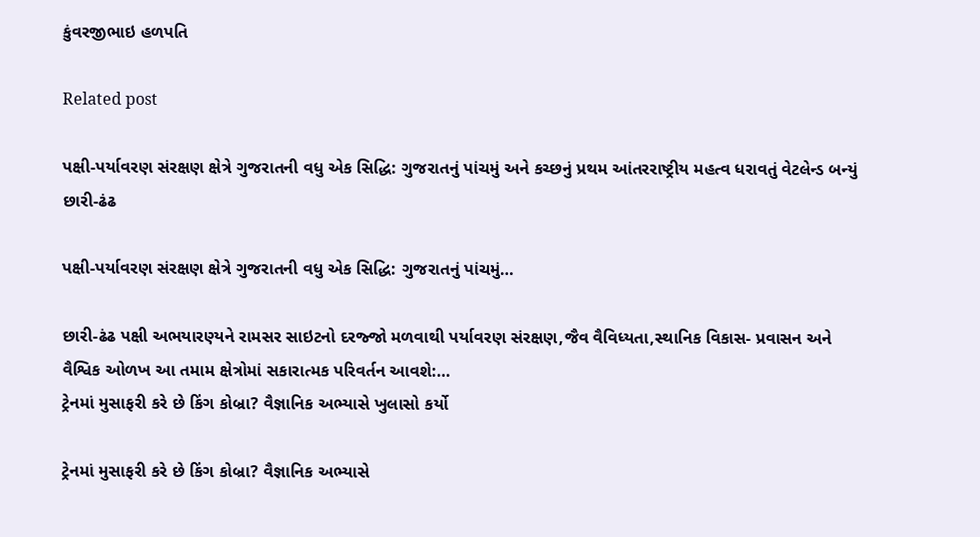કુંવરજીભાઇ હળપતિ

Related post

પક્ષી-પર્યાવરણ સંરક્ષણ ક્ષેત્રે ગુજરાતની વધુ એક સિદ્ધિ: ગુજરાતનું પાંચમું અને કચ્છનું પ્રથમ આંતરરાષ્ટ્રીય મહત્વ ધરાવતું વેટલેન્ડ બન્યું છારી-ઢંઢ

પક્ષી-પર્યાવરણ સંરક્ષણ ક્ષેત્રે ગુજરાતની વધુ એક સિદ્ધિ: ગુજરાતનું પાંચમું…

છારી-ઢંઢ પક્ષી અભયારણ્યને રામસર સાઇટનો દરજ્જો મળવાથી પર્યાવરણ સંરક્ષણ,જૈવ વૈવિધ્યતા,સ્થાનિક વિકાસ- પ્રવાસન અને વૈશ્વિક ઓળખ આ તમામ ક્ષેત્રોમાં સકારાત્મક પરિવર્તન આવશે:…
ટ્રેનમાં મુસાફરી કરે છે કિંગ કોબ્રા? વૈજ્ઞાનિક અભ્યાસે ખુલાસો કર્યો

ટ્રેનમાં મુસાફરી કરે છે કિંગ કોબ્રા? વૈજ્ઞાનિક અભ્યાસે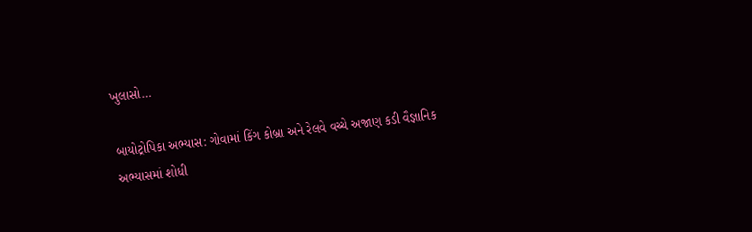ખુલાસો…

બાયોટ્રોપિકા અભ્યાસ: ગોવામાં કિંગ કોબ્રા અને રેલવે વચ્ચે અજાણ કડી વૈજ્ઞાનિક અભ્યાસમાં શોધી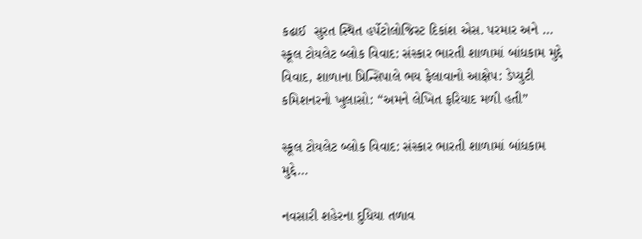કઢાઈ  સુરત સ્થિત હર્પેટોલોજિસ્ટ દિકાંશ એસ. પરમાર અને …
સ્કૂલ ટોયલેટ બ્લોક વિવાદ: સંસ્કાર ભારતી શાળામાં બાંધકામ મુદ્દે વિવાદ, શાળાના પ્રિન્સિપાલે ભય ફેલાવાનો આક્ષેપ: ડેપ્યુટી કમિશનરનો ખુલાસો: “અમને લેખિત ફરિયાદ મળી હતી”

સ્કૂલ ટોયલેટ બ્લોક વિવાદ: સંસ્કાર ભારતી શાળામાં બાંધકામ મુદ્દે…

નવસારી શહેરના દુધિયા તળાવ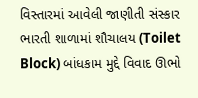વિસ્તારમાં આવેલી જાણીતી સંસ્કાર ભારતી શાળામાં શૌચાલય (Toilet Block) બાંધકામ મુદ્દે વિવાદ ઊભો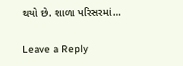થયો છે. શાળા પરિસરમાં…

Leave a Reply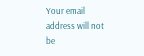Your email address will not be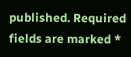published. Required fields are marked *